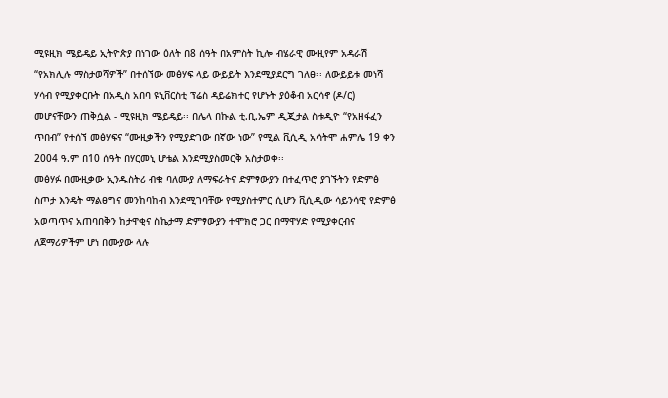ሚዩዚክ ሜይዴይ ኢትዮጵያ በነገው ዕለት በ8 ሰዓት በአምስት ኪሎ ብሄራዊ ሙዚየም አዳራሽ “የአክሊሉ ማስታወሻዎች” በተሰኘው መፅሃፍ ላይ ውይይት እንደሚያደርግ ገለፀ፡፡ ለውይይቱ መነሻ ሃሳብ የሚያቀርቡት በአዲስ አበባ ዩኒቨርስቲ ፕሬስ ዳይሬክተር የሆኑት ያዕቆብ አርሳኖ (ዶ/ር) መሆናቸውን ጠቅሷል - ሚዩዚክ ሜይዴይ፡፡ በሌላ በኩል ቲ.ቢ.ኤም ዲጂታል ስቱዲዮ “የአዘፋፈን ጥበብ” የተሰኘ መፅሃፍና “ሙዚቃችን የሚያድገው በኛው ነው” የሚል ቪሲዲ አሳትሞ ሐምሌ 19 ቀን 2004 ዓ.ም በ10 ሰዓት በሃርመኒ ሆቴል እንደሚያስመርቅ አስታወቀ፡፡
መፅሃፉ በሙዚቃው ኢንዱስትሪ ብቁ ባለሙያ ለማፍራትና ድምፃውያን በተፈጥሮ ያገኙትን የድምፅ ስጦታ እንዴት ማልፀግና መንከባከብ እንደሚገባቸው የሚያስተምር ሲሆን ቪሲዲው ሳይንሳዊ የድምፅ አወጣጥና አጠባበቅን ከታዋቂና ስኬታማ ድምፃውያን ተሞክሮ ጋር በማዋሃድ የሚያቀርብና ለጀማሪዎችም ሆነ በሙያው ላሉ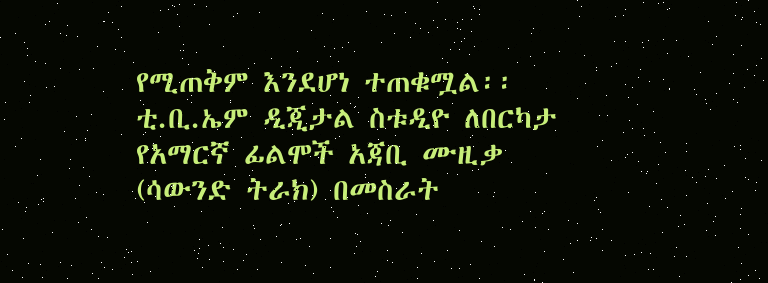የሚጠቅም እንደሆነ ተጠቁሟል፡፡ ቲ.ቢ.ኤም ዲጂታል ስቱዲዮ ለበርካታ የአማርኛ ፊልሞች አጃቢ ሙዚቃ (ሳውንድ ትራክ) በመስራት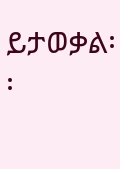ይታወቃል፡፡